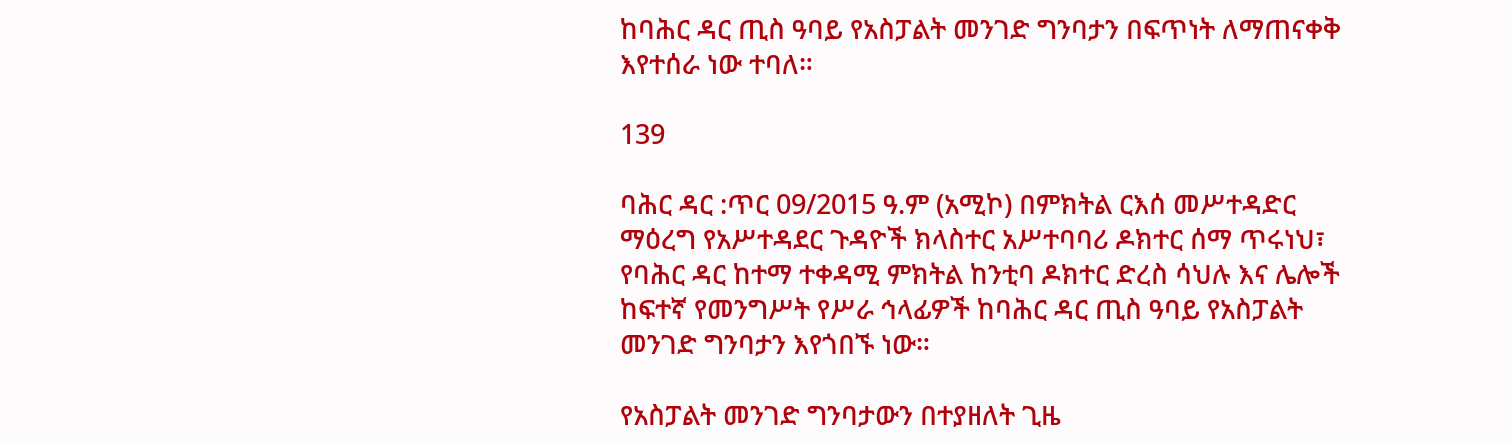ከባሕር ዳር ጢስ ዓባይ የአስፓልት መንገድ ግንባታን በፍጥነት ለማጠናቀቅ እየተሰራ ነው ተባለ።

139

ባሕር ዳር :ጥር 09/2015 ዓ.ም (አሚኮ) በምክትል ርእሰ መሥተዳድር ማዕረግ የአሥተዳደር ጉዳዮች ክላስተር አሥተባባሪ ዶክተር ሰማ ጥሩነህ፣ የባሕር ዳር ከተማ ተቀዳሚ ምክትል ከንቲባ ዶክተር ድረስ ሳህሉ እና ሌሎች ከፍተኛ የመንግሥት የሥራ ኅላፊዎች ከባሕር ዳር ጢስ ዓባይ የአስፓልት መንገድ ግንባታን እየጎበኙ ነው።

የአስፓልት መንገድ ግንባታውን በተያዘለት ጊዜ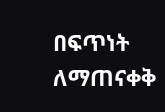በፍጥነት ለማጠናቀቅ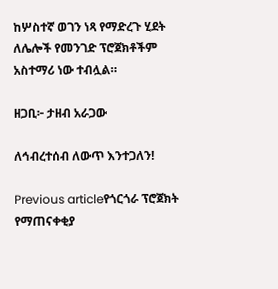ከሦስተኛ ወገን ነጻ የማድረጉ ሂደት ለሌሎች የመንገድ ፕሮጀክቶችም አስተማሪ ነው ተብሏል።

ዘጋቢ፦ ታዘብ አራጋው

ለኅብረተሰብ ለውጥ እንተጋለን!

Previous articleየጎርጎራ ፕሮጀክት የማጠናቀቂያ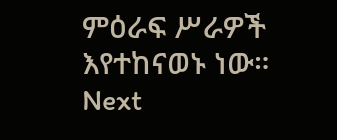ምዕራፍ ሥራዎች እየተከናወኑ ነው።
Next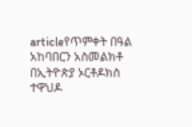articleየጥምቀት በዓል አከባበርን አስመልክቶ በኢትዮጵያ ኦርቶዶክስ ተዋህዶ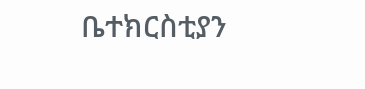ቤተክርስቲያን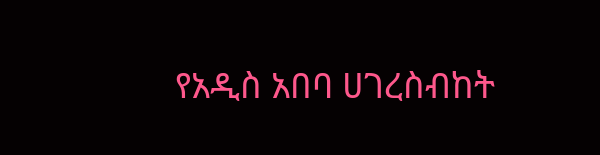የአዲስ አበባ ሀገረስብከት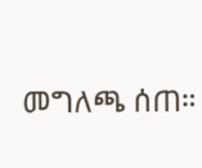መግለጫ ሰጠ።